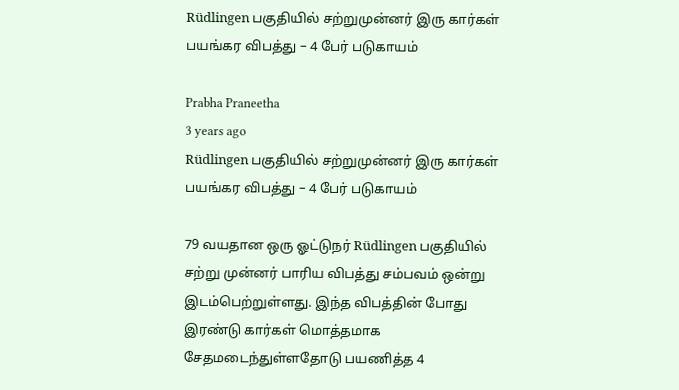Rüdlingen பகுதியில் சற்றுமுன்னர் இரு கார்கள் பயங்கர விபத்து – 4 பேர் படுகாயம்

Prabha Praneetha
3 years ago
Rüdlingen பகுதியில் சற்றுமுன்னர் இரு கார்கள் பயங்கர விபத்து – 4 பேர் படுகாயம்

79 வயதான ஒரு ஓட்டுநர் Rüdlingen பகுதியில் சற்று முன்னர் பாரிய விபத்து சம்பவம் ஒன்று இடம்பெற்றுள்ளது. இந்த விபத்தின் போது இரண்டு கார்கள் மொத்தமாக சேதமடைந்துள்ளதோடு பயணித்த 4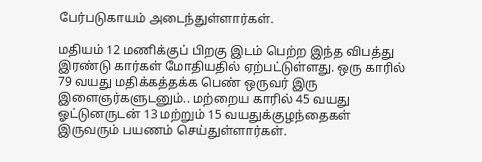பேர்படுகாயம் அடைந்துள்ளார்கள்.

மதியம் 12 மணிக்குப் பிறகு இடம் பெற்ற இந்த விபத்து இரண்டு கார்கள் மோதியதில் ஏற்பட்டுள்ளது. ஒரு காரில் 79 வயது மதிக்கத்தக்க பெண் ஒருவர் இரு இளைஞர்களுடனும்.. மற்றைய காரில் 45 வயது ஓட்டுனருடன் 13 மற்றும் 15 வயதுக்குழந்தைகள் இருவரும் பயணம் செய்துள்ளார்கள்.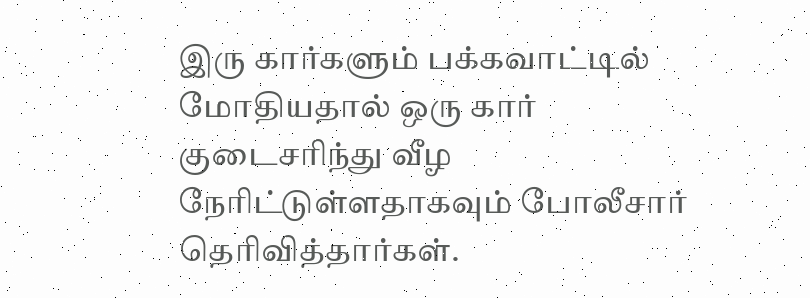இரு கார்களும் பக்கவாட்டில் மோதியதால் ஒரு கார் குடைசரிந்து வீழ நேரிட்டுள்ளதாகவும் போலீசார் தெரிவித்தார்கள்.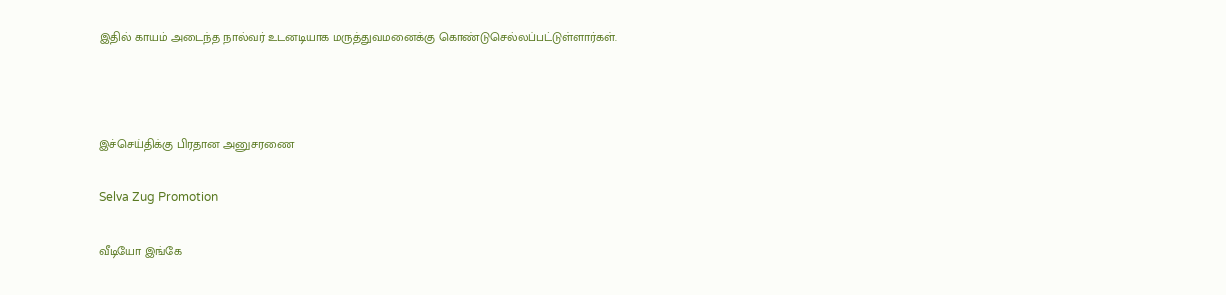இதில் காயம் அடைந்த நால்வர் உடனடியாக மருத்துவமனைக்கு கொண்டுசெல்லப்பட்டுள்ளார்கள்.



இச்செய்திக்கு பிரதான அனுசரணை

Selva Zug Promotion

வீடியோ இங்கே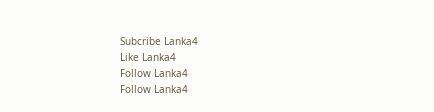Subcribe Lanka4
Like Lanka4
Follow Lanka4
Follow Lanka4